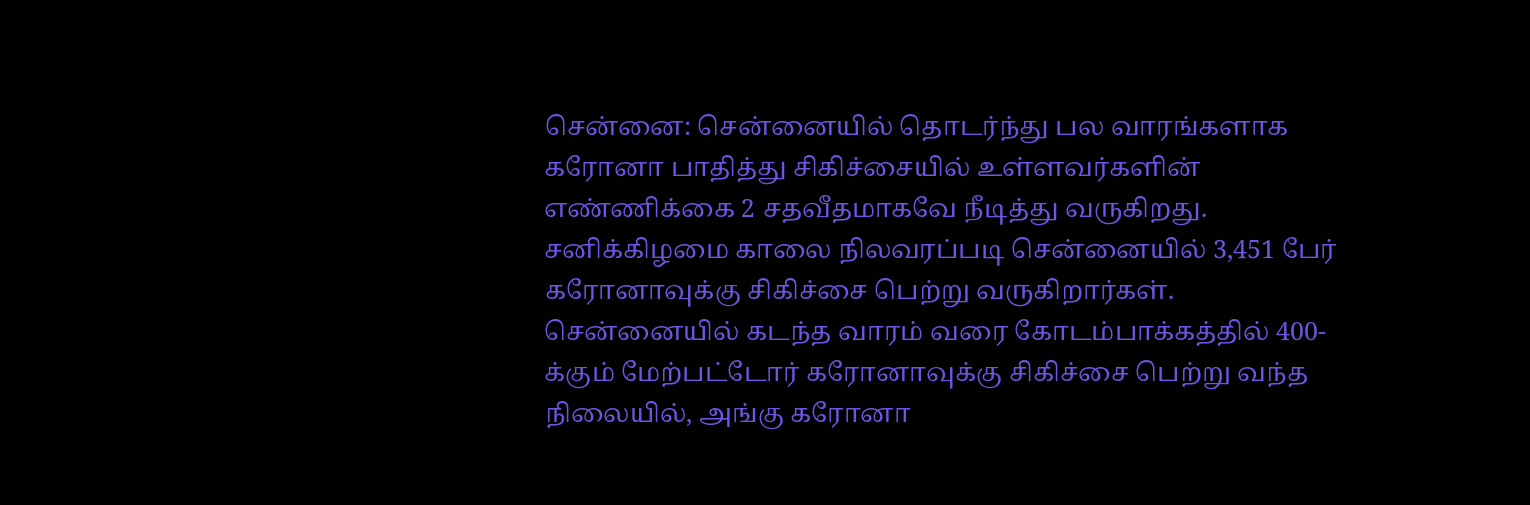சென்னை: சென்னையில் தொடர்ந்து பல வாரங்களாக கரோனா பாதித்து சிகிச்சையில் உள்ளவர்களின் எண்ணிக்கை 2 சதவீதமாகவே நீடித்து வருகிறது. சனிக்கிழமை காலை நிலவரப்படி சென்னையில் 3,451 பேர் கரோனாவுக்கு சிகிச்சை பெற்று வருகிறார்கள்.
சென்னையில் கடந்த வாரம் வரை கோடம்பாக்கத்தில் 400-க்கும் மேற்பட்டோர் கரோனாவுக்கு சிகிச்சை பெற்று வந்த நிலையில், அங்கு கரோனா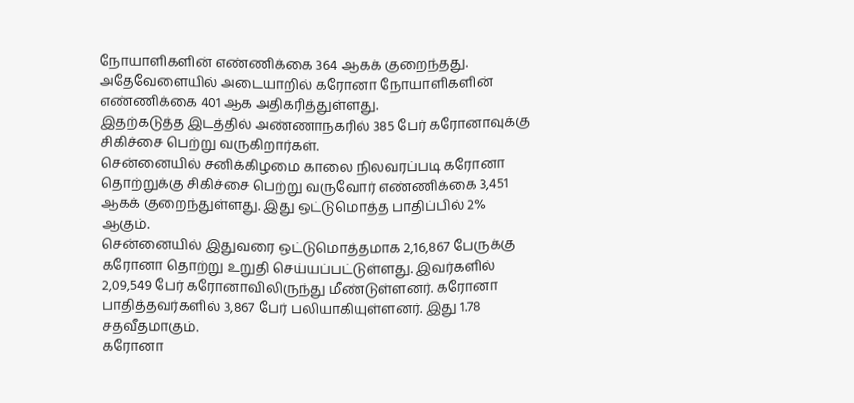நோயாளிகளின் எண்ணிக்கை 364 ஆகக் குறைந்தது. அதேவேளையில் அடையாறில் கரோனா நோயாளிகளின் எண்ணிக்கை 401 ஆக அதிகரித்துள்ளது.
இதற்கடுத்த இடத்தில் அண்ணாநகரில் 385 பேர் கரோனாவுக்கு சிகிச்சை பெற்று வருகிறார்கள்.
சென்னையில் சனிக்கிழமை காலை நிலவரப்படி கரோனா தொற்றுக்கு சிகிச்சை பெற்று வருவோர் எண்ணிக்கை 3,451 ஆகக் குறைந்துள்ளது. இது ஒட்டுமொத்த பாதிப்பில் 2% ஆகும்.
சென்னையில் இதுவரை ஒட்டுமொத்தமாக 2,16,867 பேருக்கு கரோனா தொற்று உறுதி செய்யப்பட்டுள்ளது. இவர்களில் 2,09,549 பேர் கரோனாவிலிருந்து மீண்டுள்ளனர். கரோனா பாதித்தவர்களில் 3,867 பேர் பலியாகியுள்ளனர். இது 1.78 சதவீதமாகும்.
கரோனா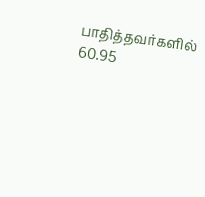பாதித்தவர்களில் 60.95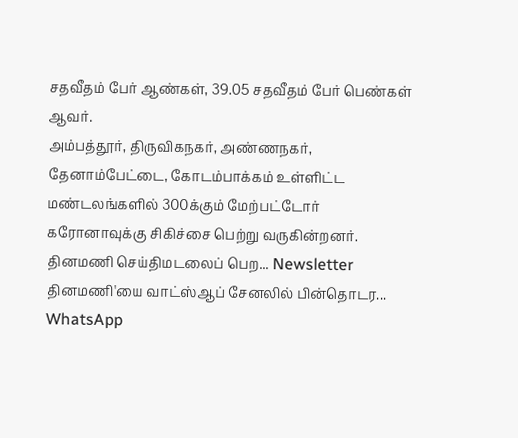சதவீதம் பேர் ஆண்கள், 39.05 சதவீதம் பேர் பெண்கள் ஆவர்.
அம்பத்தூர், திருவிகநகர், அண்ணநகர், தேனாம்பேட்டை, கோடம்பாக்கம் உள்ளிட்ட மண்டலங்களில் 300க்கும் மேற்பட்டோர் கரோனாவுக்கு சிகிச்சை பெற்று வருகின்றனர்.
தினமணி செய்திமடலைப் பெற... Newsletter
தினமணி'யை வாட்ஸ்ஆப் சேனலில் பின்தொடர... WhatsApp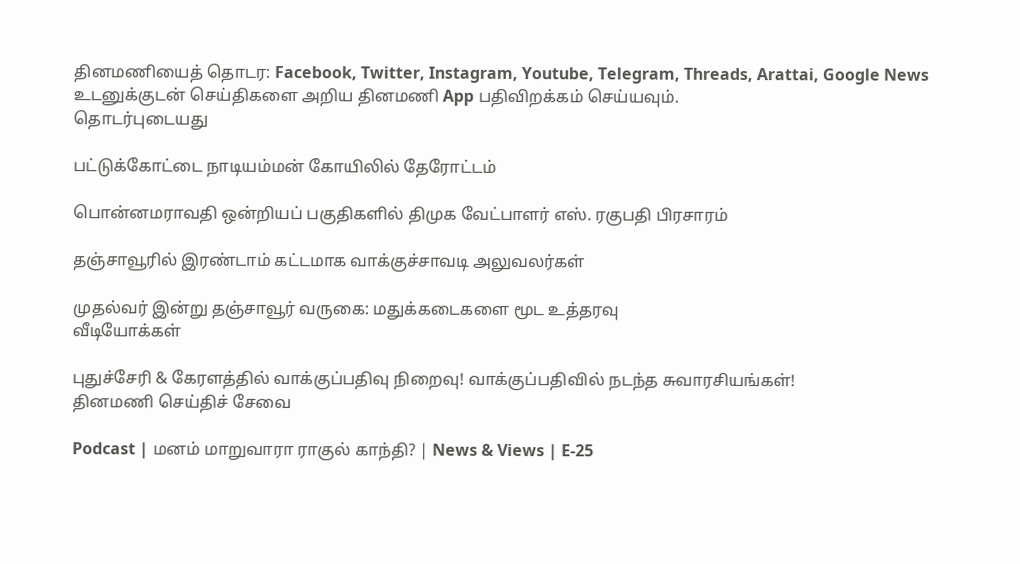தினமணியைத் தொடர: Facebook, Twitter, Instagram, Youtube, Telegram, Threads, Arattai, Google News
உடனுக்குடன் செய்திகளை அறிய தினமணி App பதிவிறக்கம் செய்யவும்.
தொடர்புடையது

பட்டுக்கோட்டை நாடியம்மன் கோயிலில் தேரோட்டம்

பொன்னமராவதி ஒன்றியப் பகுதிகளில் திமுக வேட்பாளர் எஸ். ரகுபதி பிரசாரம்

தஞ்சாவூரில் இரண்டாம் கட்டமாக வாக்குச்சாவடி அலுவலர்கள்

முதல்வர் இன்று தஞ்சாவூர் வருகை: மதுக்கடைகளை மூட உத்தரவு
வீடியோக்கள்

புதுச்சேரி & கேரளத்தில் வாக்குப்பதிவு நிறைவு! வாக்குப்பதிவில் நடந்த சுவாரசியங்கள்!
தினமணி செய்திச் சேவை

Podcast | மனம் மாறுவாரா ராகுல் காந்தி? | News & Views | E-25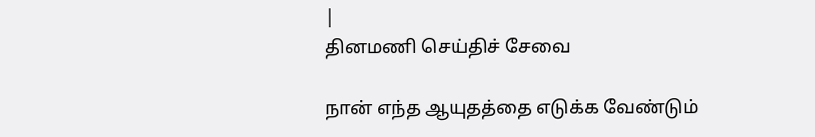|
தினமணி செய்திச் சேவை

நான் எந்த ஆயுதத்தை எடுக்க வேண்டும்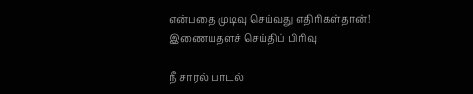என்பதை முடிவு செய்வது எதிரிகள்தான்!
இணையதளச் செய்திப் பிரிவு

நீ சாரல் பாடல்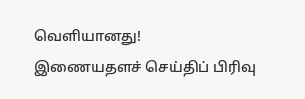வெளியானது!
இணையதளச் செய்திப் பிரிவு